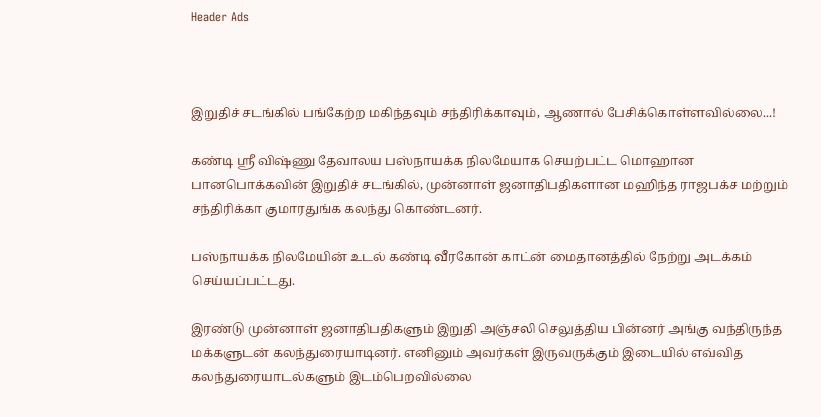Header Ads



இறுதிச் சடங்கில் பங்கேற்ற மகிந்தவும் சந்திரிக்காவும், ஆணால் பேசிக்கொள்ளவில்லை...!

கண்டி ஸ்ரீ விஷ்ணு தேவாலய பஸ்நாயக்க நிலமேயாக செயற்பட்ட மொஹான பானபொக்கவின் இறுதிச் சடங்கில், முன்னாள் ஜனாதிபதிகளான மஹிந்த ராஜபக்ச மற்றும் சந்திரிக்கா குமாரதுங்க கலந்து கொண்டனர்.

பஸ்நாயக்க நிலமேயின் உடல் கண்டி வீரகோன் காட்ன் மைதானத்தில் நேற்று அடக்கம் செய்யப்பட்டது.

இரண்டு முன்னாள் ஜனாதிபதிகளும் இறுதி அஞ்சலி செலுத்திய பின்னர் அங்கு வந்திருந்த மக்களுடன் கலந்துரையாடினர். எனினும் அவர்கள் இருவருக்கும் இடையில் எவ்வித கலந்துரையாடல்களும் இடம்பெறவில்லை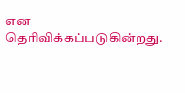என தெரிவிக்கப்படுகின்றது.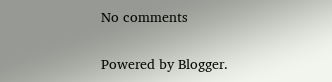No comments

Powered by Blogger.